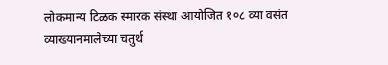लोकमान्य टिळक स्मारक संस्था आयोजित १०८ व्या वसंत व्याख्यानमालेच्या चतुर्थ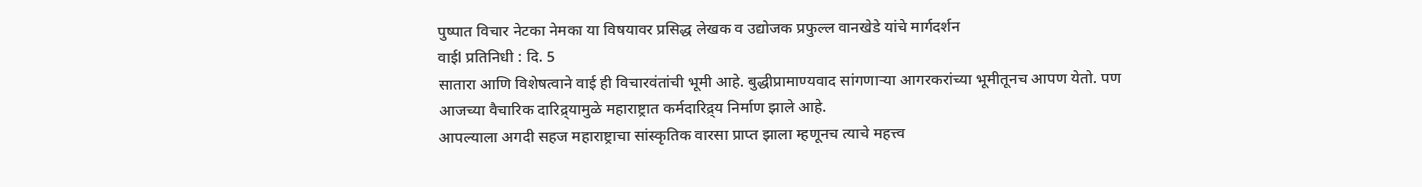पुष्पात विचार नेटका नेमका या विषयावर प्रसिद्ध लेखक व उद्योजक प्रफुल्ल वानखेडे यांचे मार्गदर्शन
वाईl प्रतिनिधी : दि. 5
सातारा आणि विशेषत्वाने वाई ही विचारवंतांची भूमी आहे. बुद्धीप्रामाण्यवाद सांगणाऱ्या आगरकरांच्या भूमीतूनच आपण येतो. पण आजच्या वैचारिक दारिद्र्यामुळे महाराष्ट्रात कर्मदारिद्र्य निर्माण झाले आहे.
आपल्याला अगदी सहज महाराष्ट्राचा सांस्कृतिक वारसा प्राप्त झाला म्हणूनच त्याचे महत्त्व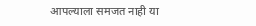आपल्याला समजत नाही या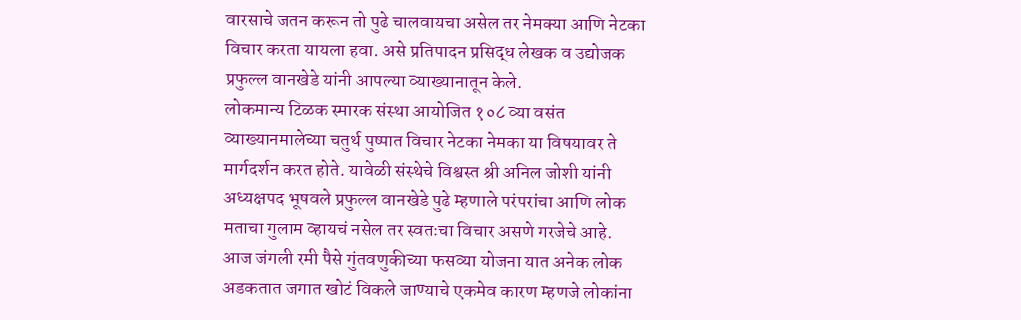वारसाचे जतन करून तो पुढे चालवायचा असेल तर नेमक्या आणि नेटका विचार करता यायला हवा. असे प्रतिपादन प्रसिद्ध लेखक व उद्योजक प्रफुल्ल वानखेडे यांनी आपल्या व्याख्यानातून केले.
लोकमान्य टिळक स्मारक संस्था आयोजित १०८ व्या वसंत व्याख्यानमालेच्या चतुर्थ पुष्पात विचार नेटका नेमका या विषयावर ते मार्गदर्शन करत होते. यावेळी संस्थेचे विश्वस्त श्री अनिल जोशी यांनी अध्यक्षपद भूषवले प्रफुल्ल वानखेडे पुढे म्हणाले परंपरांचा आणि लोक मताचा गुलाम व्हायचं नसेल तर स्वतःचा विचार असणे गरजेचे आहे.
आज जंगली रमी पैसे गुंतवणुकीच्या फसव्या योजना यात अनेक लोक अडकतात जगात खोटं विकले जाण्याचे एकमेव कारण म्हणजे लोकांना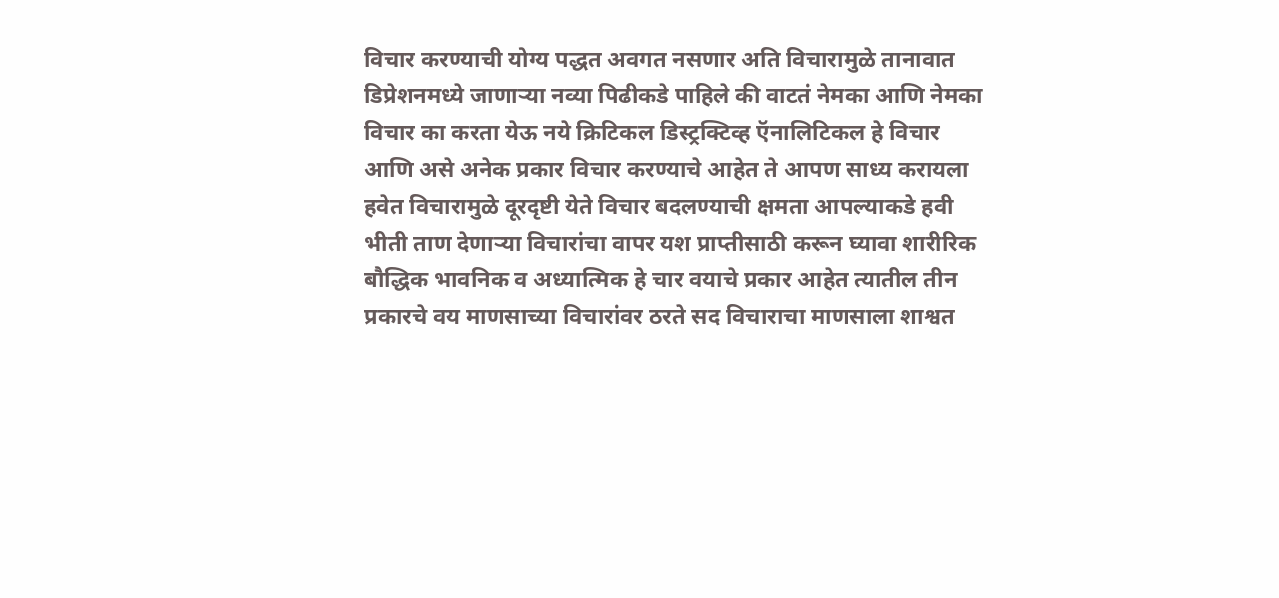विचार करण्याची योग्य पद्धत अवगत नसणार अति विचारामुळे तानावात डिप्रेशनमध्ये जाणाऱ्या नव्या पिढीकडे पाहिले की वाटतं नेमका आणि नेमका विचार का करता येऊ नये क्रिटिकल डिस्ट्रक्टिव्ह ऍनालिटिकल हे विचार आणि असे अनेक प्रकार विचार करण्याचे आहेत ते आपण साध्य करायला हवेत विचारामुळे दूरदृष्टी येते विचार बदलण्याची क्षमता आपल्याकडे हवी भीती ताण देणाऱ्या विचारांचा वापर यश प्राप्तीसाठी करून घ्यावा शारीरिक बौद्धिक भावनिक व अध्यात्मिक हे चार वयाचे प्रकार आहेत त्यातील तीन प्रकारचे वय माणसाच्या विचारांवर ठरते सद विचाराचा माणसाला शाश्वत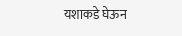यशाकडे घेऊन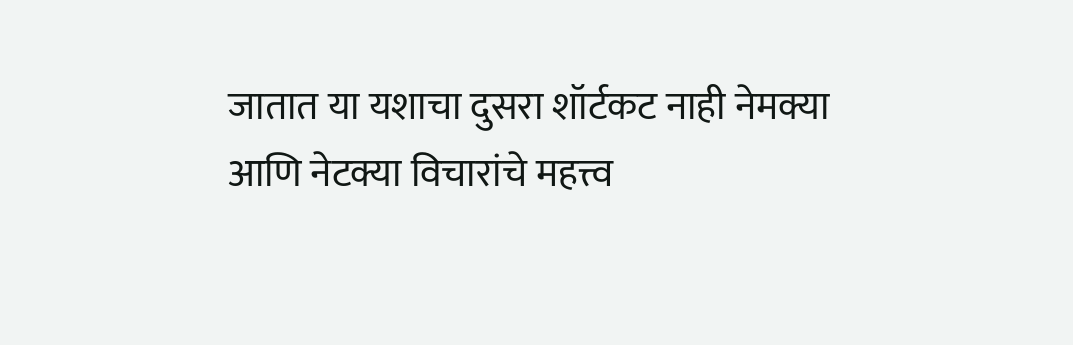जातात या यशाचा दुसरा शॉर्टकट नाही नेमक्या आणि नेटक्या विचारांचे महत्त्व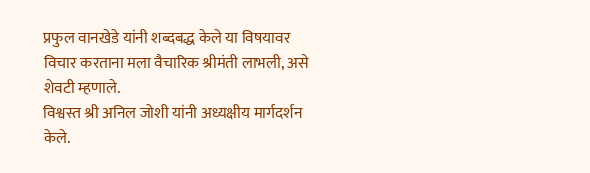प्रफुल वानखेडे यांनी शब्दबद्ध केले या विषयावर विचार करताना मला वैचारिक श्रीमंती लाभली, असे शेवटी म्हणाले.
विश्वस्त श्री अनिल जोशी यांनी अध्यक्षीय मार्गदर्शन केले.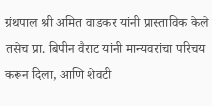ग्रंथपाल श्री अमित वाडकर यांनी प्रास्ताविक केले तसेच प्रा. बिपीन वैराट यांनी मान्यवरांचा परिचय करून दिला, आणि शेवटी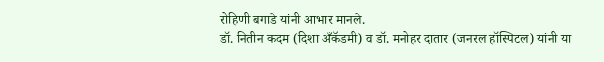रोहिणी बगाडे यांनी आभार मानले.
डॉ. नितीन कदम (दिशा अँकॅडमी) व डॉ. मनोहर दातार (जनरल हॉस्पिटल) यांनी या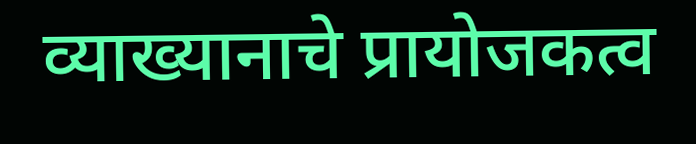व्याख्यानाचे प्रायोजकत्व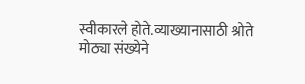स्वीकारले होते.व्याख्यानासाठी श्रोते मोठ्या संख्येने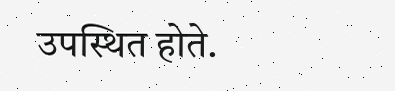उपस्थित होते.